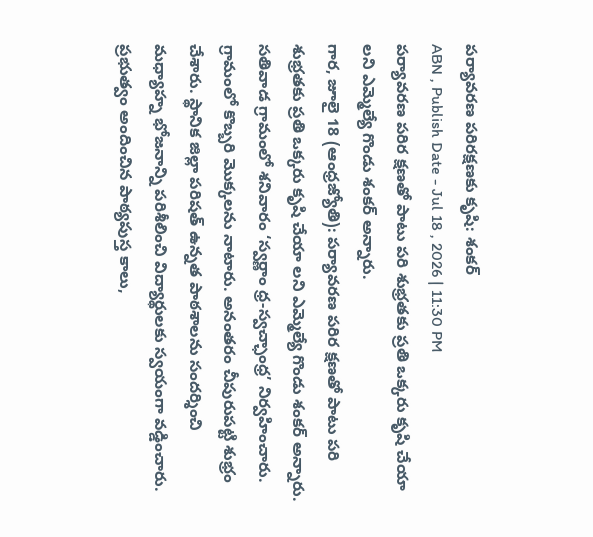పర్యావరణ పరిరక్షణకు కృషి: శంకర్
ABN , Publish Date - Jul 18 , 2026 | 11:30 PM
పర్యావరణ పరిర క్షణతో పాటు పరి శుభ్రతకు ప్రతి ఒక్కరు కృషి చేయా లని ఎమ్మెల్యే గొండు శంకర్ అన్నారు.
గార, జూలై 18 (ఆంధ్రజ్యోతి): పర్యావరణ పరిర క్షణతో పాటు పరి శుభ్రతకు ప్రతి ఒక్కరు కృషి చేయా లని ఎమ్మెల్యే గొండు శంకర్ అన్నారు. సతివాడ గ్రామంలో శనివారం ‘స్వర్ణాం ధ్ర-స్వచ్ఛాంధ్ర’ నిర్వహించారు. గ్రామంలో కొబ్బరి మొక్కలను నాటారు. అనంతరం చీపురుపట్టి శుభ్రం చేశారు. స్థానిక జిల్లా పరిషత్ ఉన్నత పాఠశాలను సందర్శించి మధ్యాహ్న భోజనాన్ని పరిశీలించి విద్యార్థులకు స్వయంగా వడ్డించారు. ప్రభుత్వం అందించిన పాఠ్యపుస్త కాలు,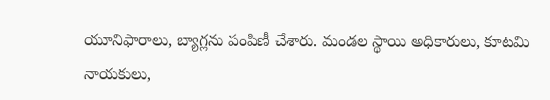యూనిఫారాలు, బ్యాగ్లను పంపిణీ చేశారు. మండల స్థాయి అధికారులు, కూటమి నాయకులు,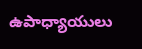ఉపాధ్యాయులు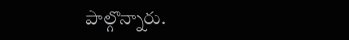పాల్గొన్నారు.